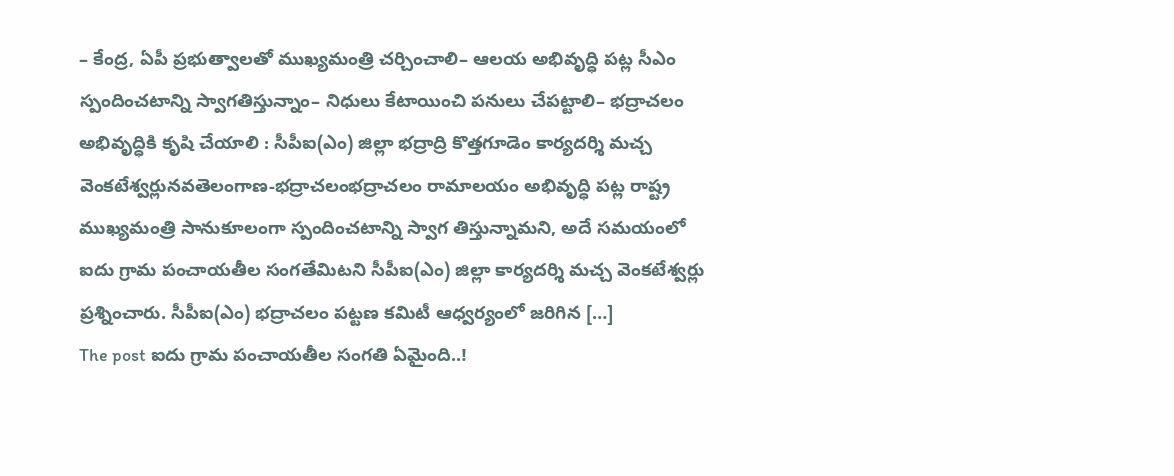– కేంద్ర, ఏపీ ప్రభుత్వాలతో ముఖ్యమంత్రి చర్చించాలి– ఆలయ అభివృద్ధి పట్ల సీఎం స్పందించటాన్ని స్వాగతిస్తున్నాం– నిధులు కేటాయించి పనులు చేపట్టాలి– భద్రాచలం అభివృద్ధికి కృషి చేయాలి : సీపీఐ(ఎం) జిల్లా భద్రాద్రి కొత్తగూడెం కార్యదర్శి మచ్చ వెంకటేశ్వర్లునవతెలంగాణ-భద్రాచలంభద్రాచలం రామాలయం అభివృద్ధి పట్ల రాష్ట్ర ముఖ్యమంత్రి సానుకూలంగా స్పందించటాన్ని స్వాగ తిస్తున్నామని, అదే సమయంలో ఐదు గ్రామ పంచాయతీల సంగతేమిటని సీపీఐ(ఎం) జిల్లా కార్యదర్శి మచ్చ వెంకటేశ్వర్లు ప్రశ్నించారు. సీపీఐ(ఎం) భద్రాచలం పట్టణ కమిటీ ఆధ్వర్యంలో జరిగిన […]
The post ఐదు గ్రామ పంచాయతీల సంగతి ఏమైంది..!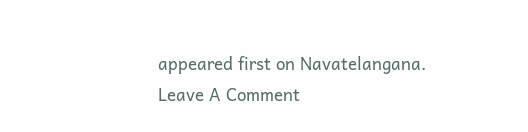appeared first on Navatelangana.
Leave A Comment